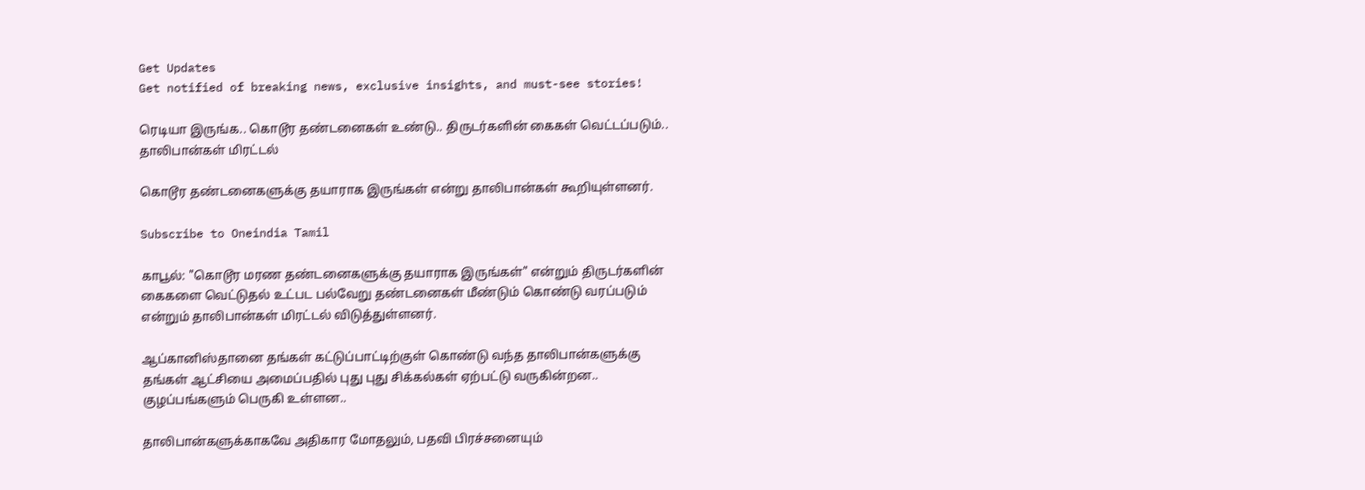Get Updates
Get notified of breaking news, exclusive insights, and must-see stories!

ரெடியா இருங்க.. கொடூர தண்டனைகள் உண்டு.. திருடர்களின் கைகள் வெட்டப்படும்.. தாலிபான்கள் மிரட்டல்

கொடூர தண்டனைகளுக்கு தயாராக இருங்கள் என்று தாலிபான்கள் கூறியுள்ளனர்.

Subscribe to Oneindia Tamil

காபூல்: "கொடூர மரண தண்டனைகளுக்கு தயாராக இருங்கள்" என்றும் திருடர்களின் கைகளை வெட்டுதல் உட்பட பல்வேறு தண்டனைகள் மீண்டும் கொண்டு வரப்படும் என்றும் தாலிபான்கள் மிரட்டல் விடுத்துள்ளனர்.

ஆப்கானிஸ்தானை தங்கள் கட்டுப்பாட்டிற்குள் கொண்டு வந்த தாலிபான்களுக்கு தங்கள் ஆட்சியை அமைப்பதில் புது புது சிக்கல்கள் ஏற்பட்டு வருகின்றன.. குழப்பங்களும் பெருகி உள்ளன..

தாலிபான்களுக்காகவே அதிகார மோதலும், பதவி பிரச்சனையும்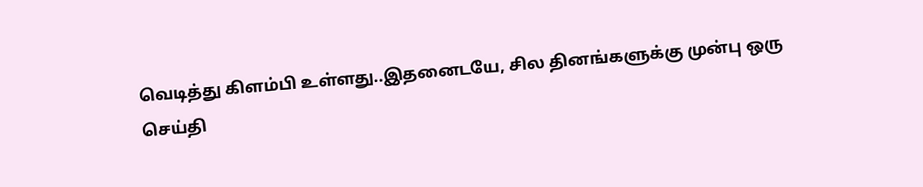வெடித்து கிளம்பி உள்ளது..இதனைடயே, சில தினங்களுக்கு முன்பு ஒரு செய்தி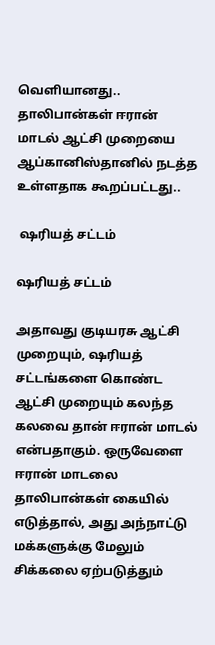வெளியானது.. தாலிபான்கள் ஈரான் மாடல் ஆட்சி முறையை ஆப்கானிஸ்தானில் நடத்த உள்ளதாக கூறப்பட்டது..

 ஷரியத் சட்டம்

ஷரியத் சட்டம்

அதாவது குடியரசு ஆட்சி முறையும், ஷரியத் சட்டங்களை கொண்ட ஆட்சி முறையும் கலந்த கலவை தான் ஈரான் மாடல் என்பதாகும். ஒருவேளை ஈரான் மாடலை தாலிபான்கள் கையில் எடுத்தால், அது அந்நாட்டு மக்களுக்கு மேலும் சிக்கலை ஏற்படுத்தும்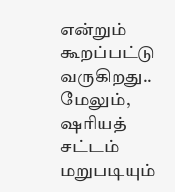என்றும் கூறப்பட்டு வருகிறது.. மேலும், ஷரியத் சட்டம் மறுபடியும்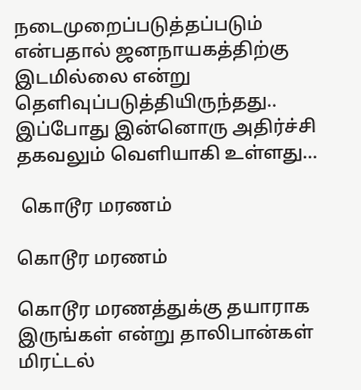நடைமுறைப்படுத்தப்படும் என்பதால் ஜனநாயகத்திற்கு இடமில்லை என்று தெளிவுப்படுத்தியிருந்தது.. இப்போது இன்னொரு அதிர்ச்சி தகவலும் வெளியாகி உள்ளது...

 கொடூர மரணம்

கொடூர மரணம்

கொடூர மரணத்துக்கு தயாராக இருங்கள் என்று தாலிபான்கள் மிரட்டல்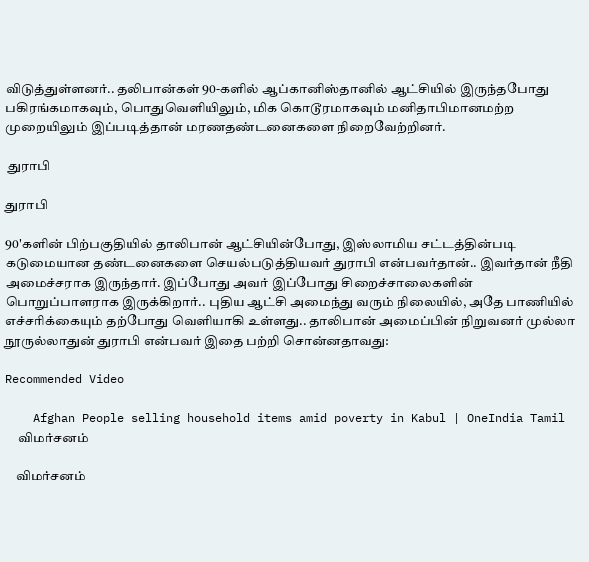விடுத்துள்ளனர்.. தலிபான்கள் 90-களில் ஆப்கானிஸ்தானில் ஆட்சியில் இருந்தபோது பகிரங்கமாகவும், பொதுவெளியிலும், மிக கொடூரமாகவும் மனிதாபிமானமற்ற முறையிலும் இப்படித்தான் மரணதண்டனைகளை நிறைவேற்றினர்.

 துராபி

துராபி

90'களின் பிற்பகுதியில் தாலிபான் ஆட்சியின்போது, இஸ்லாமிய சட்டத்தின்படி கடுமையான தண்டனைகளை செயல்படுத்தியவர் துராபி என்பவர்தான்.. இவர்தான் நீதி அமைச்சராக இருந்தார். இப்போது அவர் இப்போது சிறைச்சாலைகளின் பொறுப்பாளராக இருக்கிறார்.. புதிய ஆட்சி அமைந்து வரும் நிலையில், அதே பாணியில் எச்சரிக்கையும் தற்போது வெளியாகி உள்ளது.. தாலிபான் அமைப்பின் நிறுவனர் முல்லா நூருல்லாதுன் துராபி என்பவர் இதை பற்றி சொன்னதாவது:

Recommended Video

    Afghan People selling household items amid poverty in Kabul | OneIndia Tamil
     விமர்சனம்

    விமர்சனம்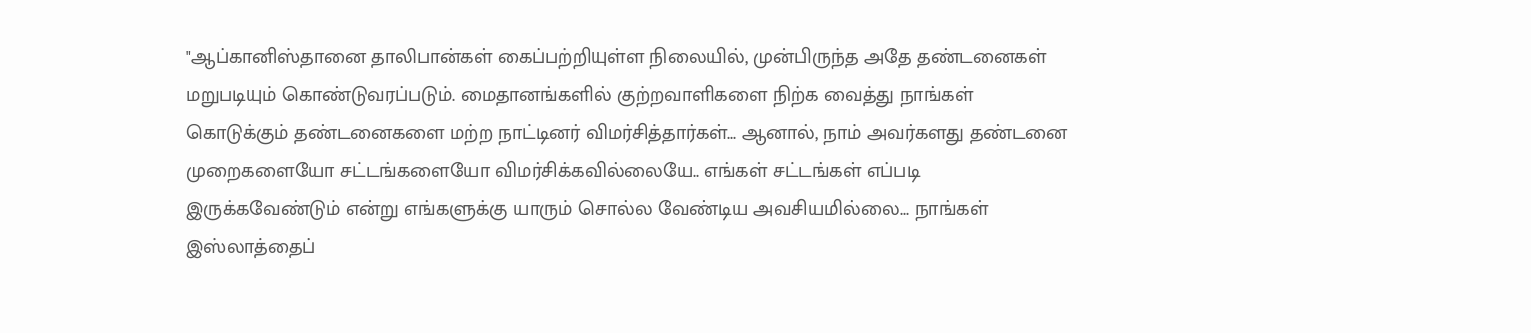"ஆப்கானிஸ்தானை தாலிபான்கள் கைப்பற்றியுள்ள நிலையில், முன்பிருந்த அதே தண்டனைகள் மறுபடியும் கொண்டுவரப்படும். மைதானங்களில் குற்றவாளிகளை நிற்க வைத்து நாங்கள் கொடுக்கும் தண்டனைகளை மற்ற நாட்டினர் விமர்சித்தார்கள்... ஆனால், நாம் அவர்களது தண்டனை முறைகளையோ சட்டங்களையோ விமர்சிக்கவில்லையே.. எங்கள் சட்டங்கள் எப்படி இருக்கவேண்டும் என்று எங்களுக்கு யாரும் சொல்ல வேண்டிய அவசியமில்லை... நாங்கள் இஸ்லாத்தைப்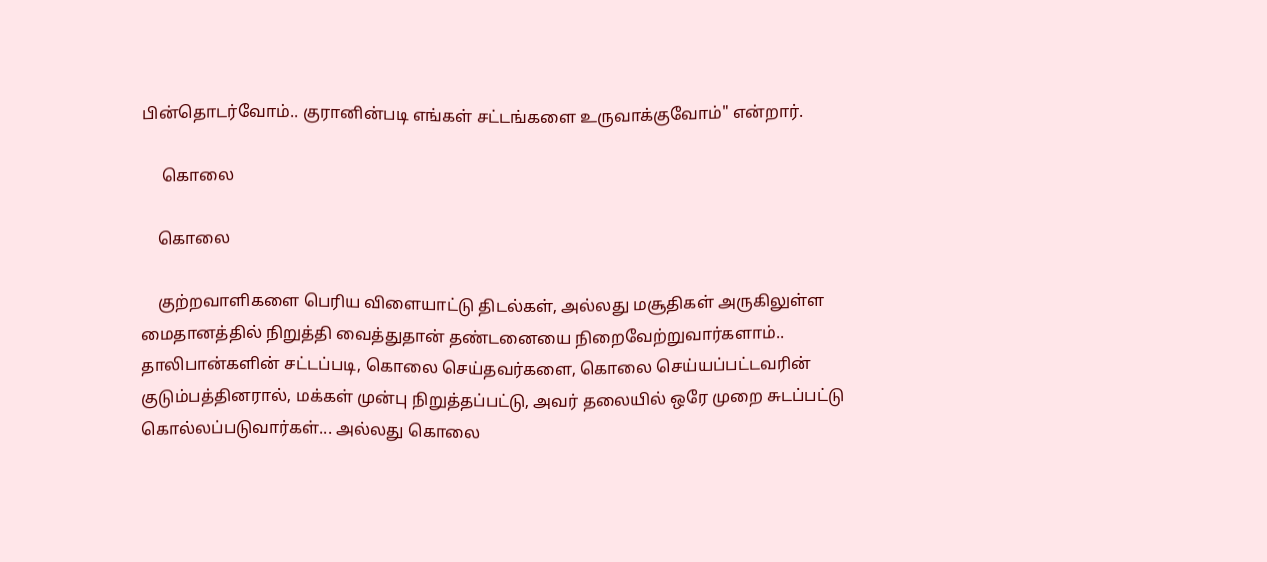பின்தொடர்வோம்.. குரானின்படி எங்கள் சட்டங்களை உருவாக்குவோம்" என்றார்.

     கொலை

    கொலை

    குற்றவாளிகளை பெரிய விளையாட்டு திடல்கள், அல்லது மசூதிகள் அருகிலுள்ள மைதானத்தில் நிறுத்தி வைத்துதான் தண்டனையை நிறைவேற்றுவார்களாம்.. தாலிபான்களின் சட்டப்படி, கொலை செய்தவர்களை, கொலை செய்யப்பட்டவரின் குடும்பத்தினரால், மக்கள் முன்பு நிறுத்தப்பட்டு, அவர் தலையில் ஒரே முறை சுடப்பட்டு கொல்லப்படுவார்கள்... அல்லது கொலை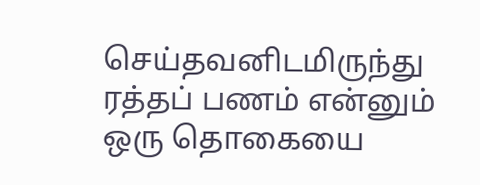செய்தவனிடமிருந்து ரத்தப் பணம் என்னும் ஒரு தொகையை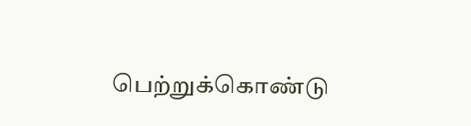பெற்றுக்கொண்டு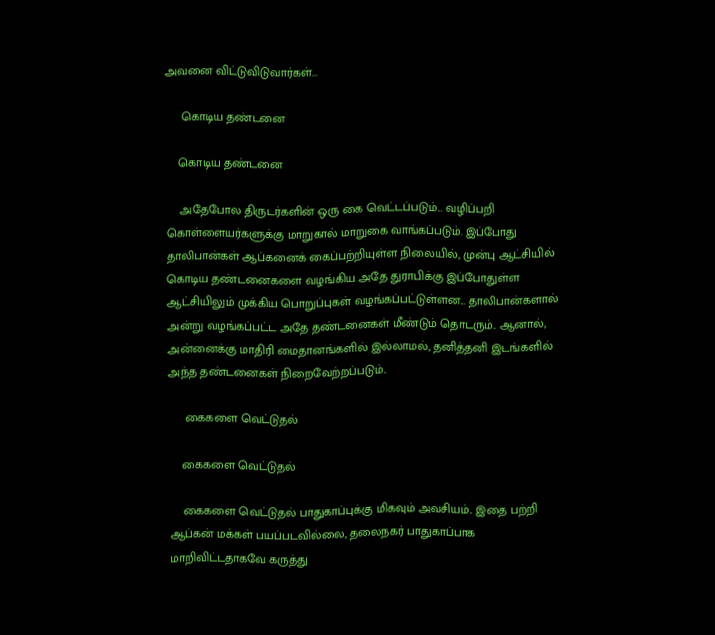அவனை விட்டுவிடுவார்கள்...

     கொடிய தண்டனை

    கொடிய தண்டனை

    அதேபோல திருடர்களின் ஒரு கை வெட்டப்படும்... வழிப்பறி கொள்ளையர்களுக்கு மாறுகால் மாறுகை வாங்கப்படும். இப்போது தாலிபான்கள் ஆப்கனைக் கைப்பற்றியுள்ள நிலையில், முன்பு ஆட்சியில் கொடிய தண்டனைகளை வழங்கிய அதே துராபிக்கு இப்போதுள்ள ஆட்சியிலும் முக்கிய பொறுப்புகள் வழங்கப்பட்டுள்ளன... தாலிபான்களால் அன்று வழங்கப்பட்ட அதே தண்டனைகள் மீண்டும் தொடரும்.. ஆனால், அன்னைக்கு மாதிரி மைதானங்களில் இல்லாமல், தனித்தனி இடங்களில் அந்த தண்டனைகள் நிறைவேற்றப்படும்..

     கைகளை வெட்டுதல்

    கைகளை வெட்டுதல்

    கைகளை வெட்டுதல் பாதுகாப்புக்கு மிகவும் அவசியம்.. இதை பற்றி ஆப்கன் மக்கள் பயப்படவில்லை, தலைநகர் பாதுகாப்பாக மாறிவிட்டதாகவே கருத்து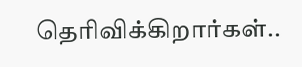தெரிவிக்கிறார்கள்..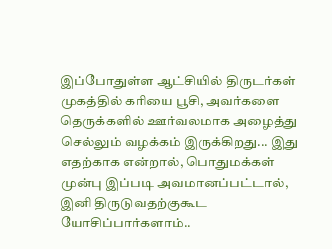இப்போதுள்ள ஆட்சியில் திருடர்கள் முகத்தில் கரியை பூசி, அவர்களை தெருக்களில் ஊர்வலமாக அழைத்து செல்லும் வழக்கம் இருக்கிறது... இது எதற்காக என்றால், பொதுமக்கள் முன்பு இப்படி அவமானப்பட்டால், இனி திருடுவதற்குகூட யோசிப்பார்களாம்..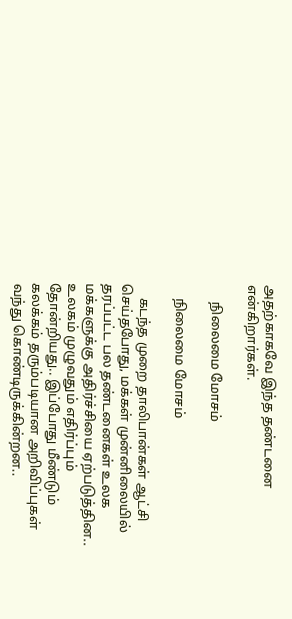அதற்காகவே இந்த தண்டனை என்கிறார்கள்.

     நிலைமை மோசம்

    நிலைமை மோசம்

    கடந்த முறை தாலிபான்கள் ஆட்சி செய்தபோது, மக்கள் முன்னிலையில் தரப்பட்ட பல தண்டனைகள் உலக மக்களுக்கு அதிர்ச்சியை ஏற்படுத்தின.. உலகம் முழுவதும் எதிர்ப்பும் தோன்றியது.. இப்போது மீண்டும் கலக்கம் தரும்படியான அறிவிப்புகள் வந்து கொண்டிருக்கின்றன..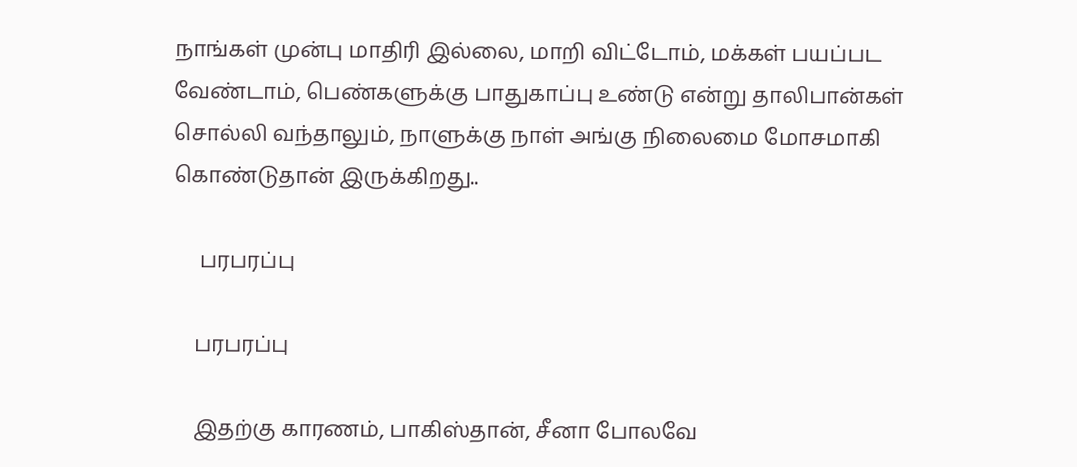நாங்கள் முன்பு மாதிரி இல்லை, மாறி விட்டோம், மக்கள் பயப்பட வேண்டாம், பெண்களுக்கு பாதுகாப்பு உண்டு என்று தாலிபான்கள் சொல்லி வந்தாலும், நாளுக்கு நாள் அங்கு நிலைமை மோசமாகி கொண்டுதான் இருக்கிறது..

     பரபரப்பு

    பரபரப்பு

    இதற்கு காரணம், பாகிஸ்தான், சீனா போலவே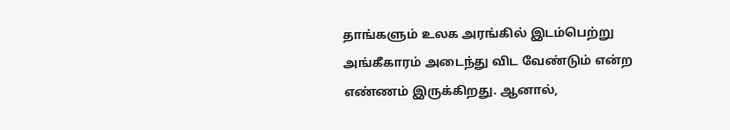தாங்களும் உலக அரங்கில் இடம்பெற்று அங்கீகாரம் அடைந்து விட வேண்டும் என்ற எண்ணம் இருக்கிறது. ஆனால்,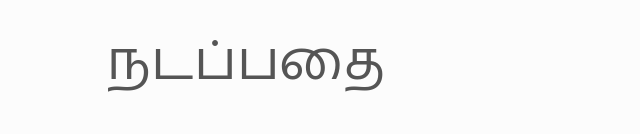நடப்பதை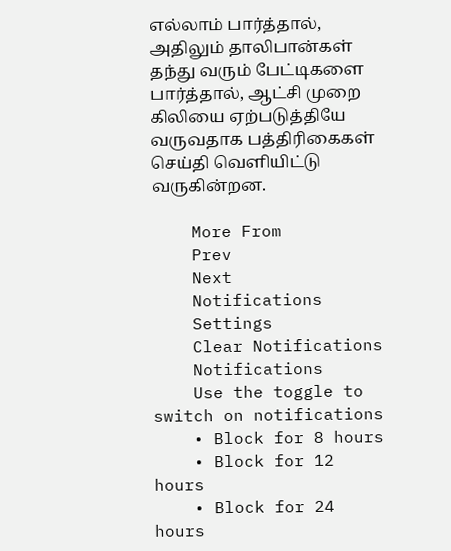எல்லாம் பார்த்தால், அதிலும் தாலிபான்கள் தந்து வரும் பேட்டிகளை பார்த்தால், ஆட்சி முறை கிலியை ஏற்படுத்தியே வருவதாக பத்திரிகைகள் செய்தி வெளியிட்டு வருகின்றன.

    More From
    Prev
    Next
    Notifications
    Settings
    Clear Notifications
    Notifications
    Use the toggle to switch on notifications
    • Block for 8 hours
    • Block for 12 hours
    • Block for 24 hours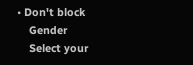• Don't block
    Gender
    Select your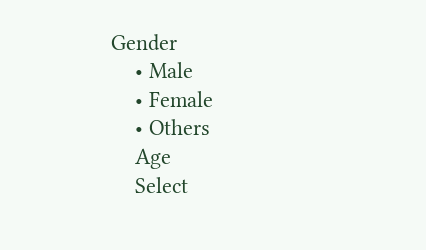Gender
    • Male
    • Female
    • Others
    Age
    Select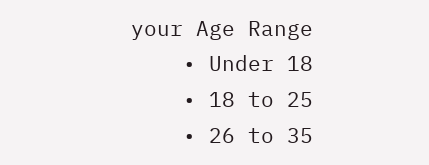your Age Range
    • Under 18
    • 18 to 25
    • 26 to 35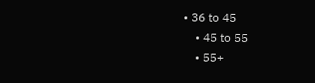• 36 to 45
    • 45 to 55
    • 55+